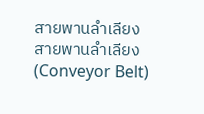สายพานลำเลียง
สายพานลำเลียง (Conveyor Belt)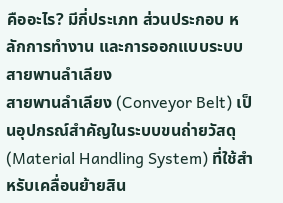คืออะไร? มีกี่ประเภท ส่วนประกอบ หลักการทำงาน และการออกแบบระบบสายพานลำเลียง
สายพานลำเลียง (Conveyor Belt) เป็นอุปกรณ์สำคัญในระบบขนถ่ายวัสดุ (Material Handling System) ที่ใช้สำหรับเคลื่อนย้ายสิน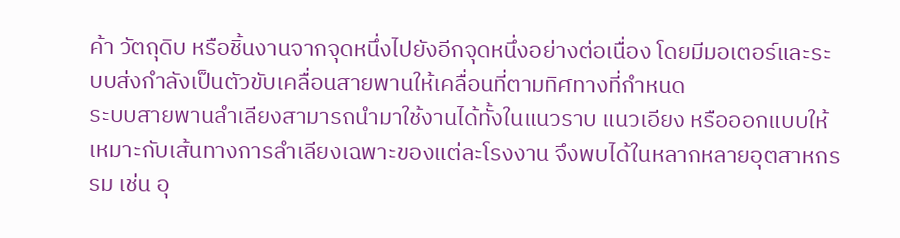ค้า วัตถุดิบ หรือชิ้นงานจากจุดหนึ่งไปยังอีกจุดหนึ่งอย่างต่อเนื่อง โดยมีมอเตอร์และระบบส่งกำลังเป็นตัวขับเคลื่อนสายพานให้เคลื่อนที่ตามทิศทางที่กำหนด
ระบบสายพานลำเลียงสามารถนำมาใช้งานได้ทั้งในแนวราบ แนวเอียง หรือออกแบบให้เหมาะกับเส้นทางการลำเลียงเฉพาะของแต่ละโรงงาน จึงพบได้ในหลากหลายอุตสาหกรรม เช่น อุ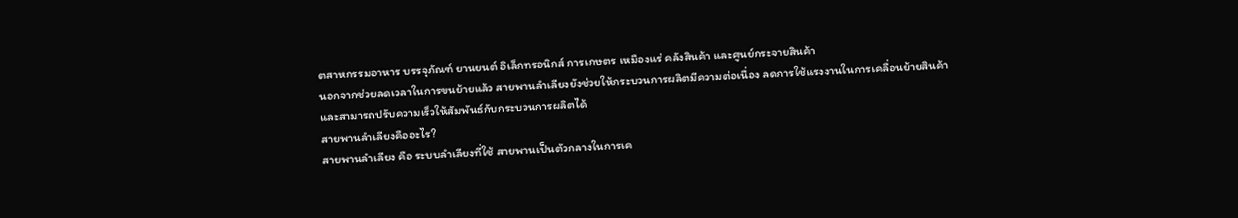ตสาหกรรมอาหาร บรรจุภัณฑ์ ยานยนต์ อิเล็กทรอนิกส์ การเกษตร เหมืองแร่ คลังสินค้า และศูนย์กระจายสินค้า
นอกจากช่วยลดเวลาในการขนย้ายแล้ว สายพานลำเลียงยังช่วยให้กระบวนการผลิตมีความต่อเนื่อง ลดการใช้แรงงานในการเคลื่อนย้ายสินค้า และสามารถปรับความเร็วให้สัมพันธ์กับกระบวนการผลิตได้
สายพานลำเลียงคืออะไร?
สายพานลำเลียง คือ ระบบลำเลียงที่ใช้ สายพานเป็นตัวกลางในการเค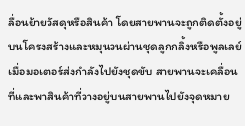ลื่อนย้ายวัสดุหรือสินค้า โดยสายพานจะถูกติดตั้งอยู่บนโครงสร้างและหมุนวนผ่านชุดลูกกลิ้งหรือพูลเลย์ เมื่อมอเตอร์ส่งกำลังไปยังชุดขับ สายพานจะเคลื่อนที่และพาสินค้าที่วางอยู่บนสายพานไปยังจุดหมาย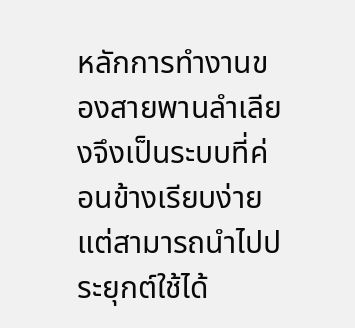หลักการทำงานของสายพานลำเลียงจึงเป็นระบบที่ค่อนข้างเรียบง่าย แต่สามารถนำไปประยุกต์ใช้ได้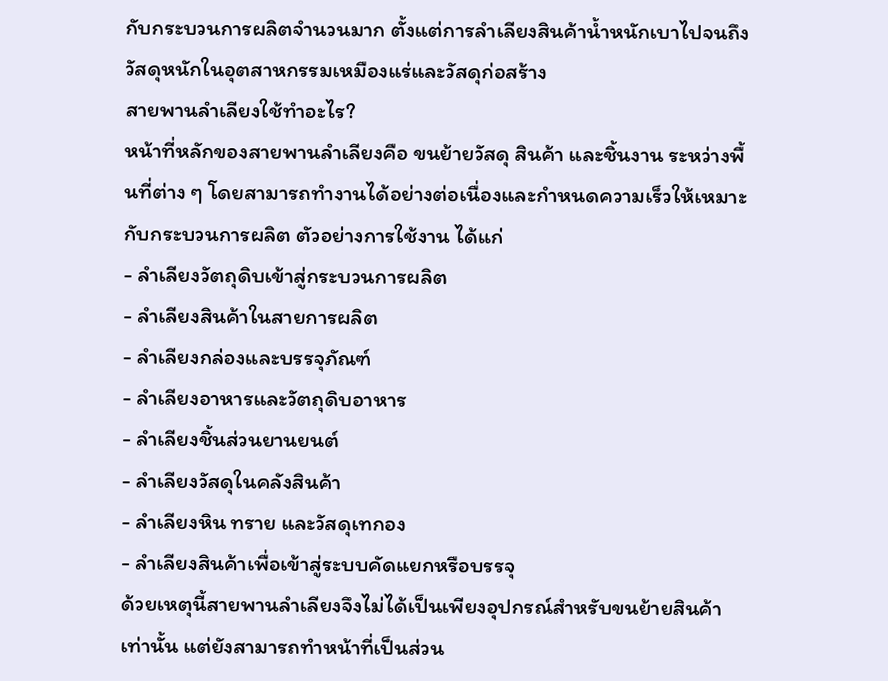กับกระบวนการผลิตจำนวนมาก ตั้งแต่การลำเลียงสินค้าน้ำหนักเบาไปจนถึงวัสดุหนักในอุตสาหกรรมเหมืองแร่และวัสดุก่อสร้าง
สายพานลำเลียงใช้ทำอะไร?
หน้าที่หลักของสายพานลำเลียงคือ ขนย้ายวัสดุ สินค้า และชิ้นงาน ระหว่างพื้นที่ต่าง ๆ โดยสามารถทำงานได้อย่างต่อเนื่องและกำหนดความเร็วให้เหมาะกับกระบวนการผลิต ตัวอย่างการใช้งาน ได้แก่
- ลำเลียงวัตถุดิบเข้าสู่กระบวนการผลิต
- ลำเลียงสินค้าในสายการผลิต
- ลำเลียงกล่องและบรรจุภัณฑ์
- ลำเลียงอาหารและวัตถุดิบอาหาร
- ลำเลียงชิ้นส่วนยานยนต์
- ลำเลียงวัสดุในคลังสินค้า
- ลำเลียงหิน ทราย และวัสดุเทกอง
- ลำเลียงสินค้าเพื่อเข้าสู่ระบบคัดแยกหรือบรรจุ
ด้วยเหตุนี้สายพานลำเลียงจึงไม่ได้เป็นเพียงอุปกรณ์สำหรับขนย้ายสินค้าเท่านั้น แต่ยังสามารถทำหน้าที่เป็นส่วน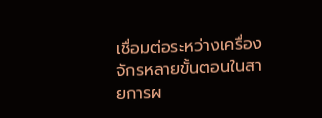เชื่อมต่อระหว่างเครื่องจักรหลายขั้นตอนในสายการผ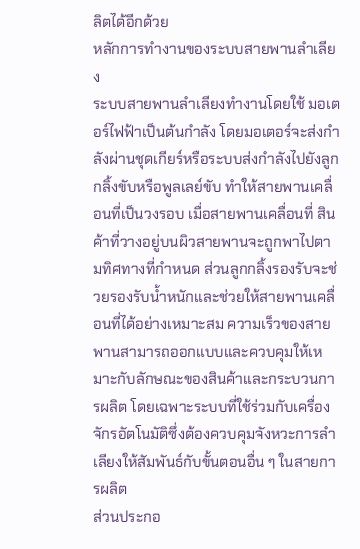ลิตได้อีกด้วย
หลักการทำงานของระบบสายพานลำเลียง
ระบบสายพานลำเลียงทำงานโดยใช้ มอเตอร์ไฟฟ้าเป็นต้นกำลัง โดยมอเตอร์จะส่งกำลังผ่านชุดเกียร์หรือระบบส่งกำลังไปยังลูกกลิ้งขับหรือพูลเลย์ขับ ทำให้สายพานเคลื่อนที่เป็นวงรอบ เมื่อสายพานเคลื่อนที่ สินค้าที่วางอยู่บนผิวสายพานจะถูกพาไปตามทิศทางที่กำหนด ส่วนลูกกลิ้งรองรับจะช่วยรองรับน้ำหนักและช่วยให้สายพานเคลื่อนที่ได้อย่างเหมาะสม ความเร็วของสายพานสามารถออกแบบและควบคุมให้เหมาะกับลักษณะของสินค้าและกระบวนการผลิต โดยเฉพาะระบบที่ใช้ร่วมกับเครื่องจักรอัตโนมัติซึ่งต้องควบคุมจังหวะการลำเลียงให้สัมพันธ์กับขั้นตอนอื่น ๆ ในสายการผลิต
ส่วนประกอ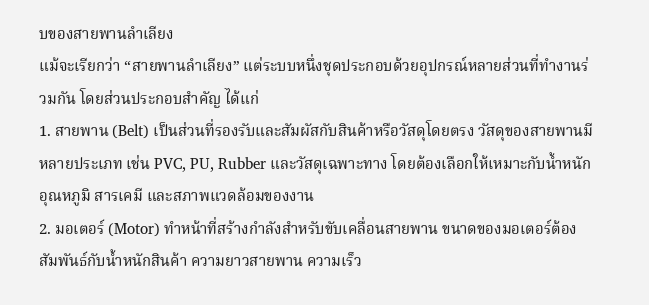บของสายพานลำเลียง
แม้จะเรียกว่า “สายพานลำเลียง” แต่ระบบหนึ่งชุดประกอบด้วยอุปกรณ์หลายส่วนที่ทำงานร่วมกัน โดยส่วนประกอบสำคัญ ได้แก่
1. สายพาน (Belt) เป็นส่วนที่รองรับและสัมผัสกับสินค้าหรือวัสดุโดยตรง วัสดุของสายพานมีหลายประเภท เช่น PVC, PU, Rubber และวัสดุเฉพาะทาง โดยต้องเลือกให้เหมาะกับน้ำหนัก อุณหภูมิ สารเคมี และสภาพแวดล้อมของงาน
2. มอเตอร์ (Motor) ทำหน้าที่สร้างกำลังสำหรับขับเคลื่อนสายพาน ขนาดของมอเตอร์ต้องสัมพันธ์กับน้ำหนักสินค้า ความยาวสายพาน ความเร็ว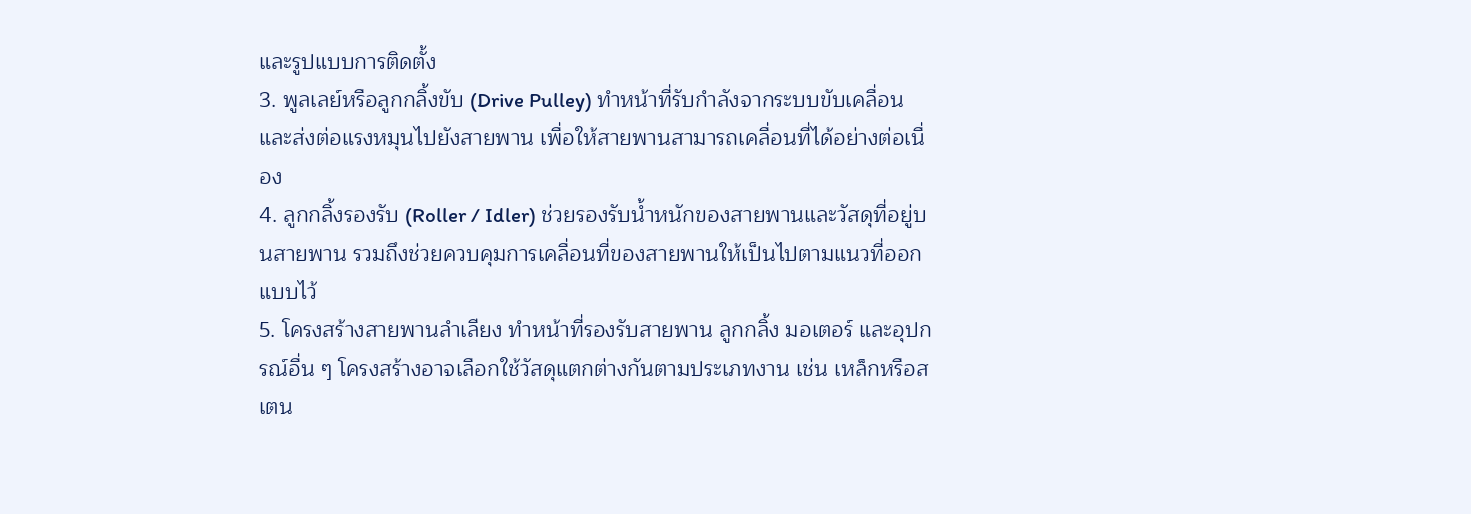และรูปแบบการติดตั้ง
3. พูลเลย์หรือลูกกลิ้งขับ (Drive Pulley) ทำหน้าที่รับกำลังจากระบบขับเคลื่อนและส่งต่อแรงหมุนไปยังสายพาน เพื่อให้สายพานสามารถเคลื่อนที่ได้อย่างต่อเนื่อง
4. ลูกกลิ้งรองรับ (Roller / Idler) ช่วยรองรับน้ำหนักของสายพานและวัสดุที่อยู่บนสายพาน รวมถึงช่วยควบคุมการเคลื่อนที่ของสายพานให้เป็นไปตามแนวที่ออกแบบไว้
5. โครงสร้างสายพานลำเลียง ทำหน้าที่รองรับสายพาน ลูกกลิ้ง มอเตอร์ และอุปกรณ์อื่น ๆ โครงสร้างอาจเลือกใช้วัสดุแตกต่างกันตามประเภทงาน เช่น เหล็กหรือสเตน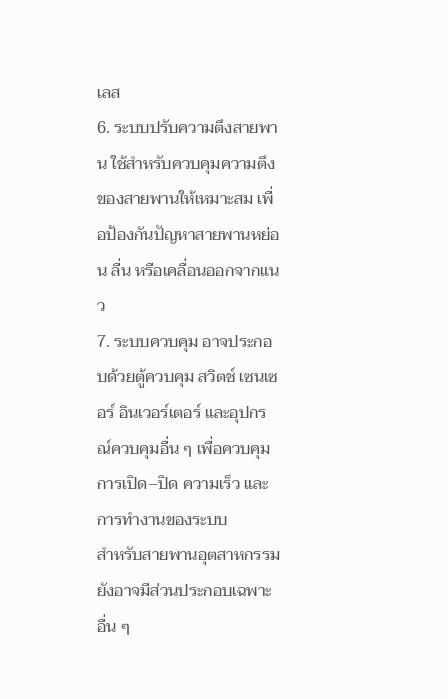เลส
6. ระบบปรับความตึงสายพาน ใช้สำหรับควบคุมความตึงของสายพานให้เหมาะสม เพื่อป้องกันปัญหาสายพานหย่อน ลื่น หรือเคลื่อนออกจากแนว
7. ระบบควบคุม อาจประกอบด้วยตู้ควบคุม สวิตช์ เซนเซอร์ อินเวอร์เตอร์ และอุปกรณ์ควบคุมอื่น ๆ เพื่อควบคุมการเปิด–ปิด ความเร็ว และการทำงานของระบบ
สำหรับสายพานอุตสาหกรรมยังอาจมีส่วนประกอบเฉพาะอื่น ๆ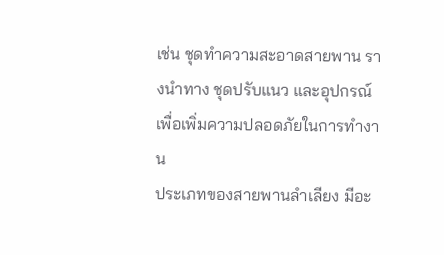เช่น ชุดทำความสะอาดสายพาน รางนำทาง ชุดปรับแนว และอุปกรณ์เพื่อเพิ่มความปลอดภัยในการทำงาน
ประเภทของสายพานลำเลียง มีอะ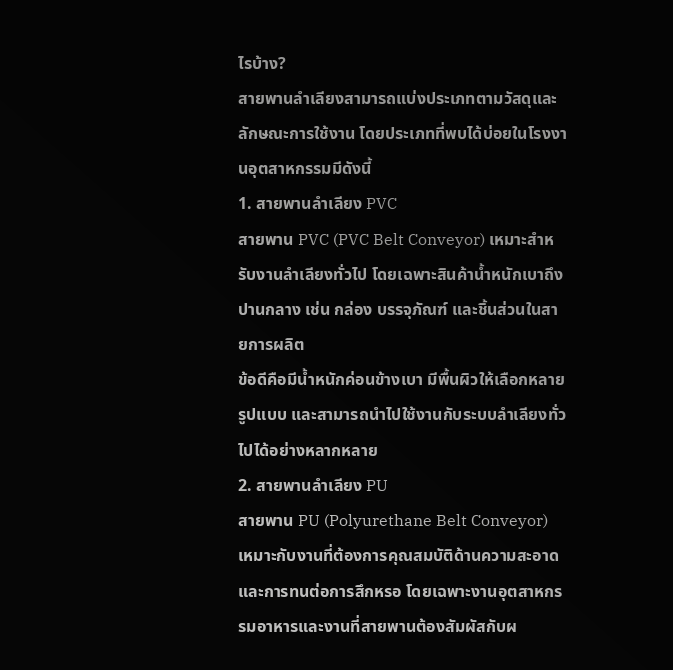ไรบ้าง?
สายพานลำเลียงสามารถแบ่งประเภทตามวัสดุและลักษณะการใช้งาน โดยประเภทที่พบได้บ่อยในโรงงานอุตสาหกรรมมีดังนี้
1. สายพานลำเลียง PVC
สายพาน PVC (PVC Belt Conveyor) เหมาะสำหรับงานลำเลียงทั่วไป โดยเฉพาะสินค้าน้ำหนักเบาถึงปานกลาง เช่น กล่อง บรรจุภัณฑ์ และชิ้นส่วนในสายการผลิต
ข้อดีคือมีน้ำหนักค่อนข้างเบา มีพื้นผิวให้เลือกหลายรูปแบบ และสามารถนำไปใช้งานกับระบบลำเลียงทั่วไปได้อย่างหลากหลาย
2. สายพานลำเลียง PU
สายพาน PU (Polyurethane Belt Conveyor) เหมาะกับงานที่ต้องการคุณสมบัติด้านความสะอาดและการทนต่อการสึกหรอ โดยเฉพาะงานอุตสาหกรรมอาหารและงานที่สายพานต้องสัมผัสกับผ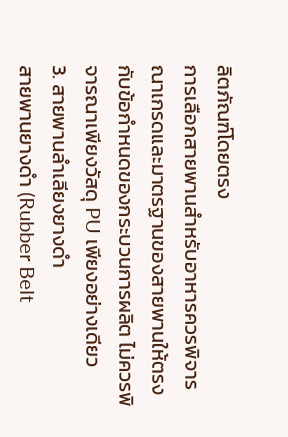ลิตภัณฑ์โดยตรง
การเลือกสายพานสำหรับอาหารควรพิจารณาเกรดและมาตรฐานของสายพานให้ตรงกับข้อกำหนดของกระบวนการผลิต ไม่ควรพิจารณาเพียงวัสดุ PU เพียงอย่างเดียว
3. สายพานลำเลียงยางดำ
สายพานยางดำ (Rubber Belt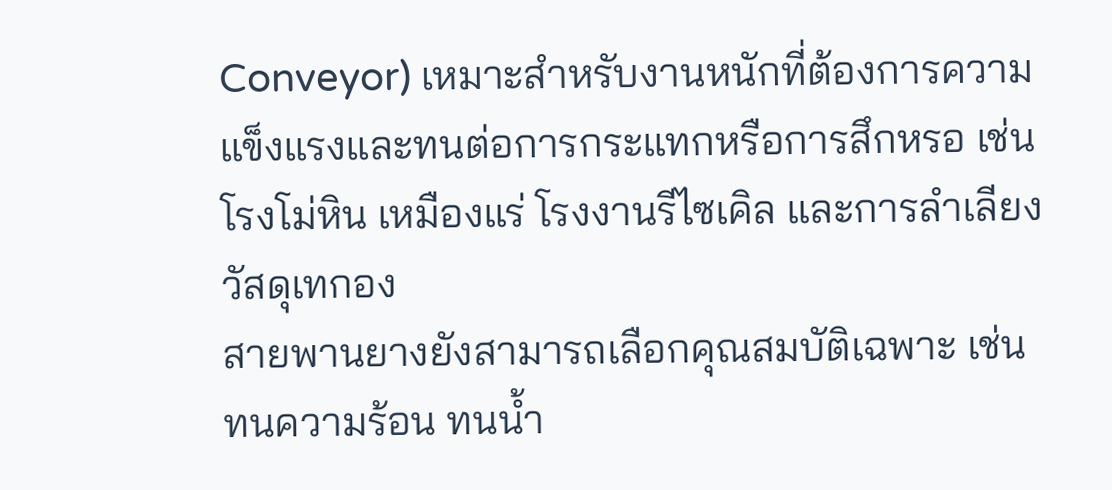Conveyor) เหมาะสำหรับงานหนักที่ต้องการความแข็งแรงและทนต่อการกระแทกหรือการสึกหรอ เช่น โรงโม่หิน เหมืองแร่ โรงงานรีไซเคิล และการลำเลียงวัสดุเทกอง
สายพานยางยังสามารถเลือกคุณสมบัติเฉพาะ เช่น ทนความร้อน ทนน้ำ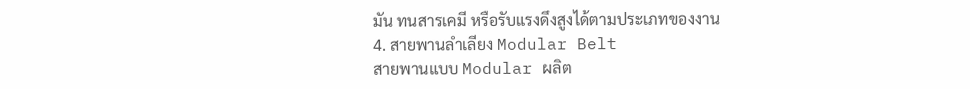มัน ทนสารเคมี หรือรับแรงดึงสูงได้ตามประเภทของงาน
4. สายพานลำเลียง Modular Belt
สายพานแบบ Modular ผลิต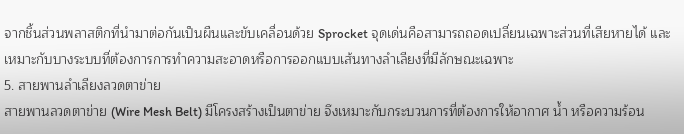จากชิ้นส่วนพลาสติกที่นำมาต่อกันเป็นผืนและขับเคลื่อนด้วย Sprocket จุดเด่นคือสามารถถอดเปลี่ยนเฉพาะส่วนที่เสียหายได้ และเหมาะกับบางระบบที่ต้องการการทำความสะอาดหรือการออกแบบเส้นทางลำเลียงที่มีลักษณะเฉพาะ
5. สายพานลำเลียงลวดตาข่าย
สายพานลวดตาข่าย (Wire Mesh Belt) มีโครงสร้างเป็นตาข่าย จึงเหมาะกับกระบวนการที่ต้องการให้อากาศ น้ำ หรือความร้อน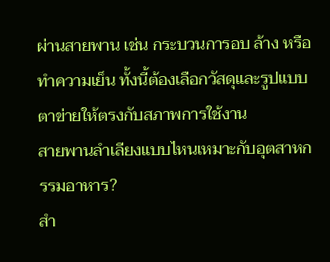ผ่านสายพาน เช่น กระบวนการอบ ล้าง หรือทำความเย็น ทั้งนี้ต้องเลือกวัสดุและรูปแบบตาข่ายให้ตรงกับสภาพการใช้งาน
สายพานลำเลียงแบบไหนเหมาะกับอุตสาหกรรมอาหาร?
สำ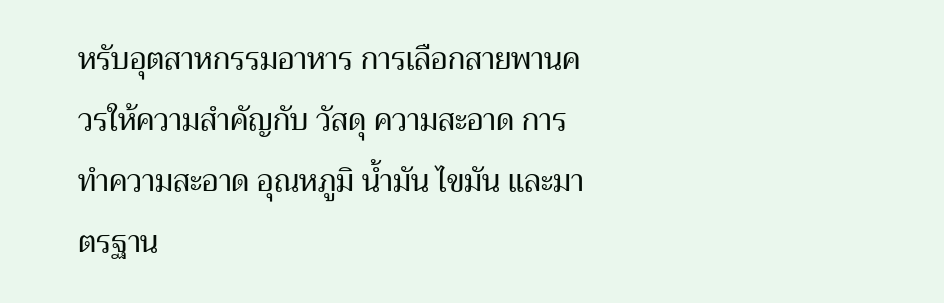หรับอุตสาหกรรมอาหาร การเลือกสายพานควรให้ความสำคัญกับ วัสดุ ความสะอาด การทำความสะอาด อุณหภูมิ น้ำมัน ไขมัน และมาตรฐาน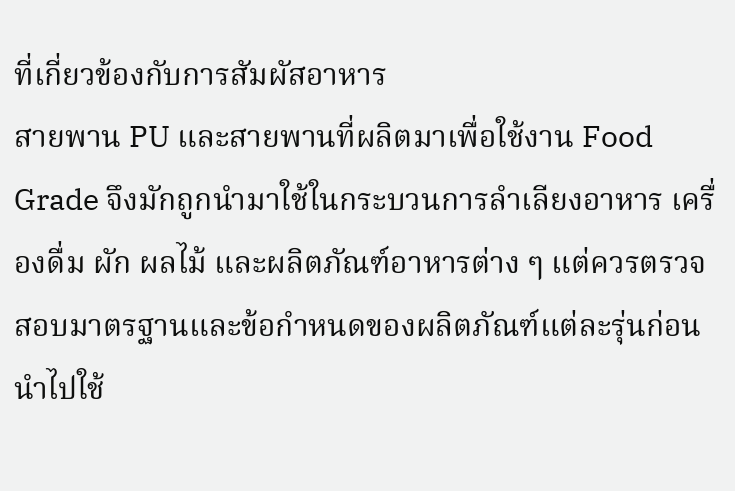ที่เกี่ยวข้องกับการสัมผัสอาหาร
สายพาน PU และสายพานที่ผลิตมาเพื่อใช้งาน Food Grade จึงมักถูกนำมาใช้ในกระบวนการลำเลียงอาหาร เครื่องดื่ม ผัก ผลไม้ และผลิตภัณฑ์อาหารต่าง ๆ แต่ควรตรวจสอบมาตรฐานและข้อกำหนดของผลิตภัณฑ์แต่ละรุ่นก่อนนำไปใช้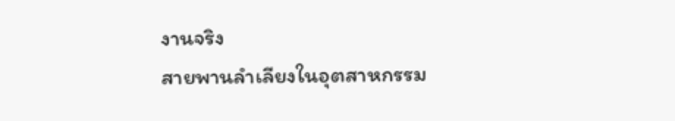งานจริง
สายพานลำเลียงในอุตสาหกรรม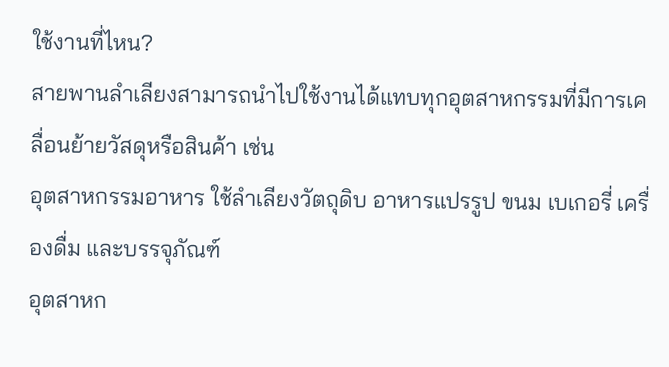ใช้งานที่ไหน?
สายพานลำเลียงสามารถนำไปใช้งานได้แทบทุกอุตสาหกรรมที่มีการเคลื่อนย้ายวัสดุหรือสินค้า เช่น
อุตสาหกรรมอาหาร ใช้ลำเลียงวัตถุดิบ อาหารแปรรูป ขนม เบเกอรี่ เครื่องดื่ม และบรรจุภัณฑ์
อุตสาหก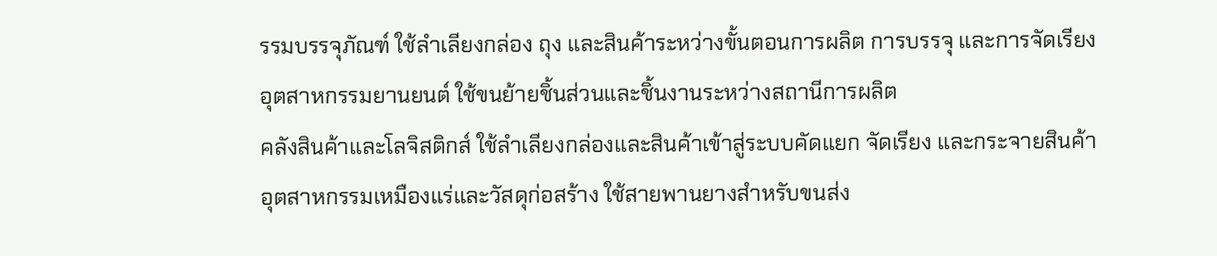รรมบรรจุภัณฑ์ ใช้ลำเลียงกล่อง ถุง และสินค้าระหว่างขั้นตอนการผลิต การบรรจุ และการจัดเรียง
อุตสาหกรรมยานยนต์ ใช้ขนย้ายชิ้นส่วนและชิ้นงานระหว่างสถานีการผลิต
คลังสินค้าและโลจิสติกส์ ใช้ลำเลียงกล่องและสินค้าเข้าสู่ระบบคัดแยก จัดเรียง และกระจายสินค้า
อุตสาหกรรมเหมืองแร่และวัสดุก่อสร้าง ใช้สายพานยางสำหรับขนส่ง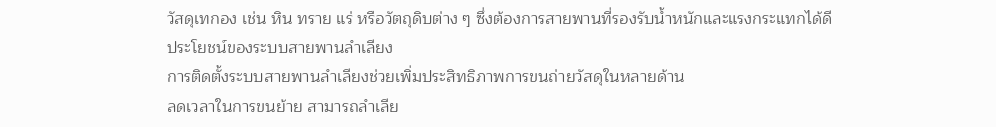วัสดุเทกอง เช่น หิน ทราย แร่ หรือวัตถุดิบต่าง ๆ ซึ่งต้องการสายพานที่รองรับน้ำหนักและแรงกระแทกได้ดี
ประโยชน์ของระบบสายพานลำเลียง
การติดตั้งระบบสายพานลำเลียงช่วยเพิ่มประสิทธิภาพการขนถ่ายวัสดุในหลายด้าน
ลดเวลาในการขนย้าย สามารถลำเลีย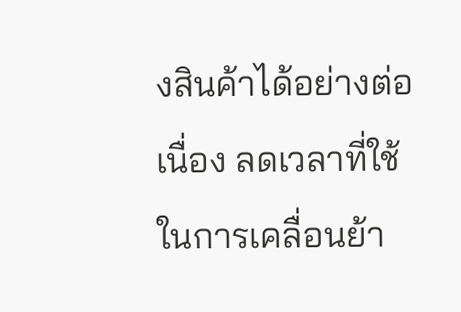งสินค้าได้อย่างต่อเนื่อง ลดเวลาที่ใช้ในการเคลื่อนย้า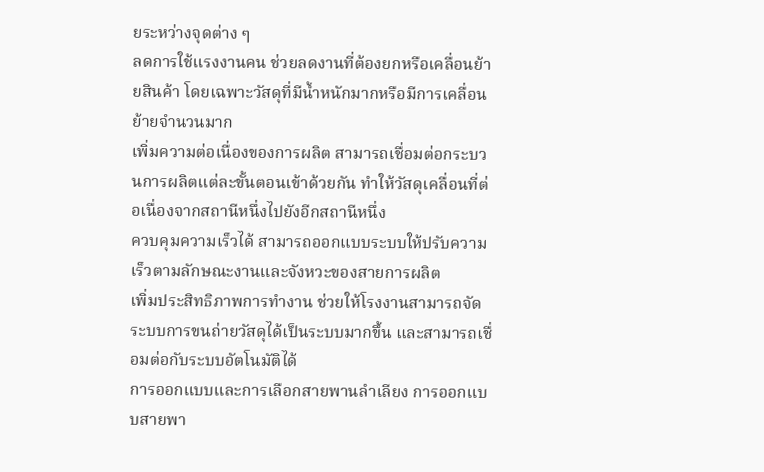ยระหว่างจุดต่าง ๆ
ลดการใช้แรงงานคน ช่วยลดงานที่ต้องยกหรือเคลื่อนย้ายสินค้า โดยเฉพาะวัสดุที่มีน้ำหนักมากหรือมีการเคลื่อนย้ายจำนวนมาก
เพิ่มความต่อเนื่องของการผลิต สามารถเชื่อมต่อกระบวนการผลิตแต่ละขั้นตอนเข้าด้วยกัน ทำให้วัสดุเคลื่อนที่ต่อเนื่องจากสถานีหนึ่งไปยังอีกสถานีหนึ่ง
ควบคุมความเร็วได้ สามารถออกแบบระบบให้ปรับความเร็วตามลักษณะงานและจังหวะของสายการผลิต
เพิ่มประสิทธิภาพการทำงาน ช่วยให้โรงงานสามารถจัดระบบการขนถ่ายวัสดุได้เป็นระบบมากขึ้น และสามารถเชื่อมต่อกับระบบอัตโนมัติได้
การออกแบบและการเลือกสายพานลำเลียง การออกแบบสายพา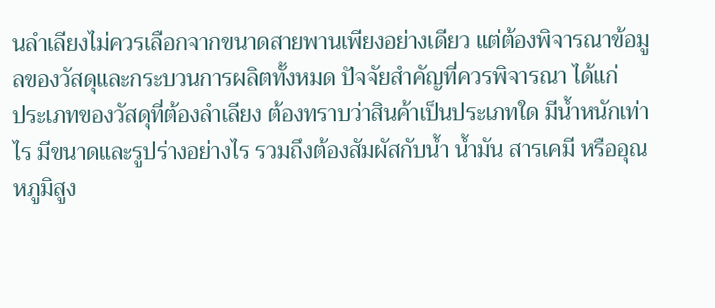นลำเลียงไม่ควรเลือกจากขนาดสายพานเพียงอย่างเดียว แต่ต้องพิจารณาข้อมูลของวัสดุและกระบวนการผลิตทั้งหมด ปัจจัยสำคัญที่ควรพิจารณา ได้แก่
ประเภทของวัสดุที่ต้องลำเลียง ต้องทราบว่าสินค้าเป็นประเภทใด มีน้ำหนักเท่าไร มีขนาดและรูปร่างอย่างไร รวมถึงต้องสัมผัสกับน้ำ น้ำมัน สารเคมี หรืออุณหภูมิสูง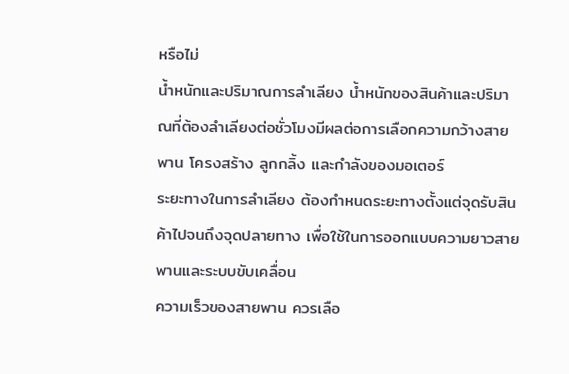หรือไม่
น้ำหนักและปริมาณการลำเลียง น้ำหนักของสินค้าและปริมาณที่ต้องลำเลียงต่อชั่วโมงมีผลต่อการเลือกความกว้างสายพาน โครงสร้าง ลูกกลิ้ง และกำลังของมอเตอร์
ระยะทางในการลำเลียง ต้องกำหนดระยะทางตั้งแต่จุดรับสินค้าไปจนถึงจุดปลายทาง เพื่อใช้ในการออกแบบความยาวสายพานและระบบขับเคลื่อน
ความเร็วของสายพาน ควรเลือ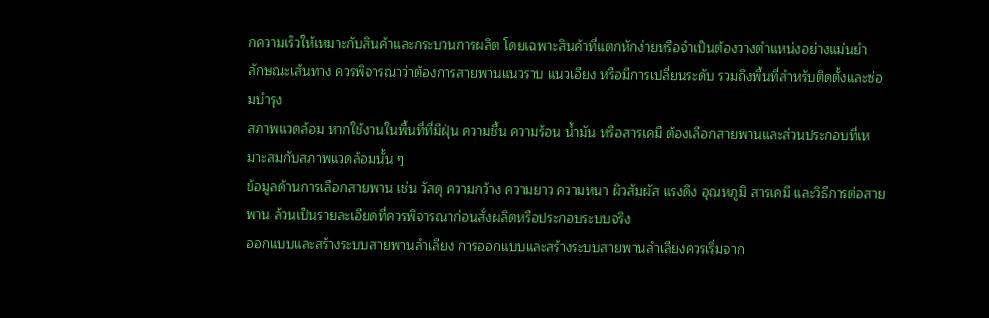กความเร็วให้เหมาะกับสินค้าและกระบวนการผลิต โดยเฉพาะสินค้าที่แตกหักง่ายหรือจำเป็นต้องวางตำแหน่งอย่างแม่นยำ
ลักษณะเส้นทาง ควรพิจารณาว่าต้องการสายพานแนวราบ แนวเอียง หรือมีการเปลี่ยนระดับ รวมถึงพื้นที่สำหรับติดตั้งและซ่อมบำรุง
สภาพแวดล้อม หากใช้งานในพื้นที่ที่มีฝุ่น ความชื้น ความร้อน น้ำมัน หรือสารเคมี ต้องเลือกสายพานและส่วนประกอบที่เหมาะสมกับสภาพแวดล้อมนั้น ๆ
ข้อมูลด้านการเลือกสายพาน เช่น วัสดุ ความกว้าง ความยาว ความหนา ผิวสัมผัส แรงดึง อุณหภูมิ สารเคมี และวิธีการต่อสายพาน ล้วนเป็นรายละเอียดที่ควรพิจารณาก่อนสั่งผลิตหรือประกอบระบบจริง
ออกแบบและสร้างระบบสายพานลำเลียง การออกแบบและสร้างระบบสายพานลำเลียงควรเริ่มจาก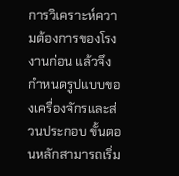การวิเคราะห์ความต้องการของโรงงานก่อน แล้วจึงกำหนดรูปแบบของเครื่องจักรและส่วนประกอบ ขั้นตอนหลักสามารถเริ่ม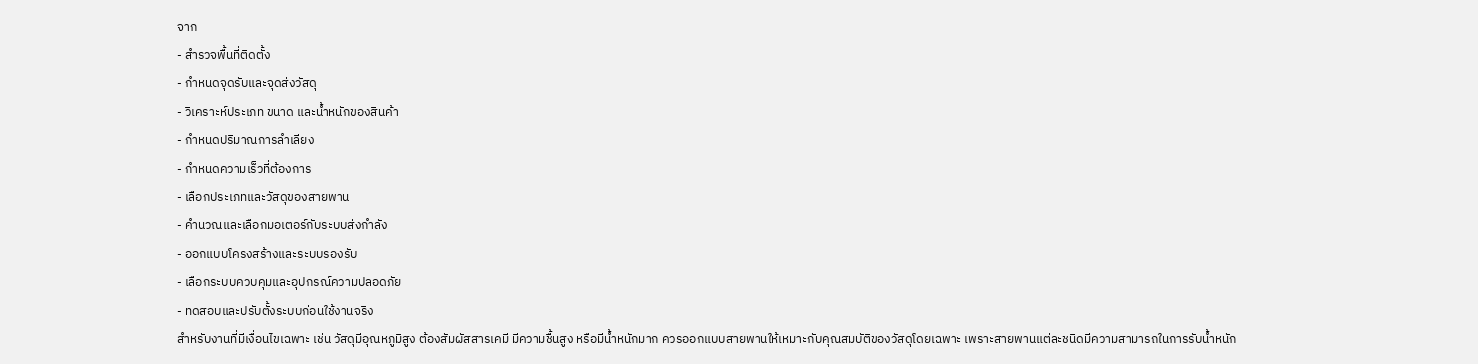จาก
- สำรวจพื้นที่ติดตั้ง
- กำหนดจุดรับและจุดส่งวัสดุ
- วิเคราะห์ประเภท ขนาด และน้ำหนักของสินค้า
- กำหนดปริมาณการลำเลียง
- กำหนดความเร็วที่ต้องการ
- เลือกประเภทและวัสดุของสายพาน
- คำนวณและเลือกมอเตอร์กับระบบส่งกำลัง
- ออกแบบโครงสร้างและระบบรองรับ
- เลือกระบบควบคุมและอุปกรณ์ความปลอดภัย
- ทดสอบและปรับตั้งระบบก่อนใช้งานจริง
สำหรับงานที่มีเงื่อนไขเฉพาะ เช่น วัสดุมีอุณหภูมิสูง ต้องสัมผัสสารเคมี มีความชื้นสูง หรือมีน้ำหนักมาก ควรออกแบบสายพานให้เหมาะกับคุณสมบัติของวัสดุโดยเฉพาะ เพราะสายพานแต่ละชนิดมีความสามารถในการรับน้ำหนัก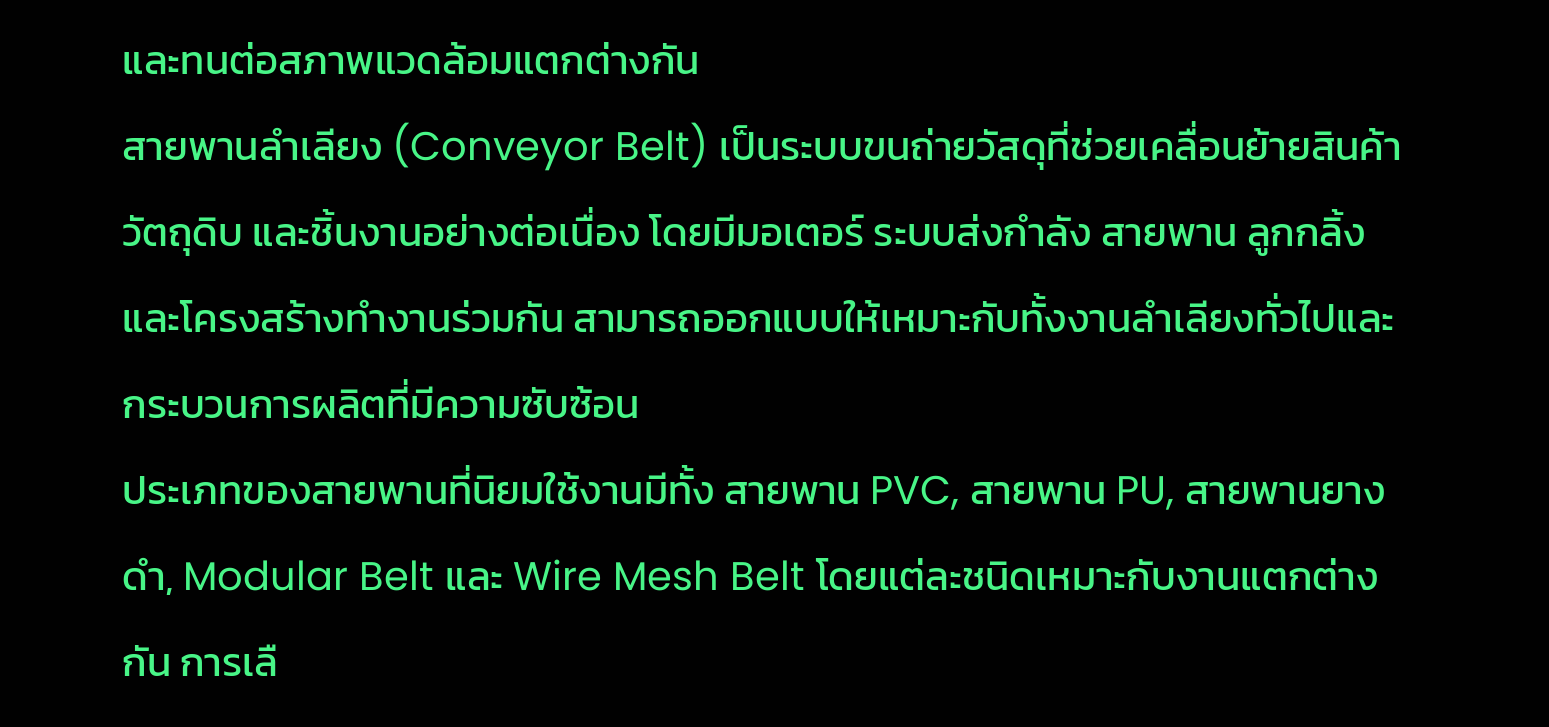และทนต่อสภาพแวดล้อมแตกต่างกัน
สายพานลำเลียง (Conveyor Belt) เป็นระบบขนถ่ายวัสดุที่ช่วยเคลื่อนย้ายสินค้า วัตถุดิบ และชิ้นงานอย่างต่อเนื่อง โดยมีมอเตอร์ ระบบส่งกำลัง สายพาน ลูกกลิ้ง และโครงสร้างทำงานร่วมกัน สามารถออกแบบให้เหมาะกับทั้งงานลำเลียงทั่วไปและกระบวนการผลิตที่มีความซับซ้อน
ประเภทของสายพานที่นิยมใช้งานมีทั้ง สายพาน PVC, สายพาน PU, สายพานยางดำ, Modular Belt และ Wire Mesh Belt โดยแต่ละชนิดเหมาะกับงานแตกต่างกัน การเลื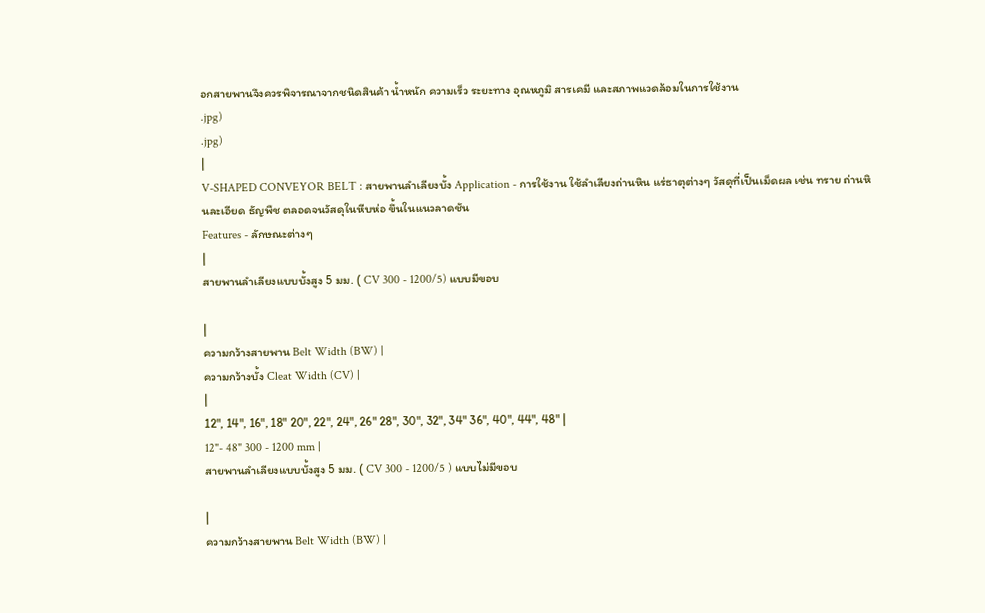อกสายพานจึงควรพิจารณาจากชนิดสินค้า น้ำหนัก ความเร็ว ระยะทาง อุณหภูมิ สารเคมี และสภาพแวดล้อมในการใช้งาน
.jpg)
.jpg)
|
V-SHAPED CONVEYOR BELT : สายพานลำเลียงบั้ง Application - การใช้งาน ใช้ลำเลียงถ่านหิน แร่ธาตุต่างๆ วัสดุที่เป็นเม็ดผล เช่น ทราย ถ่านหินละเอียด ธัญพืช ตลอดจนวัสดุในหีบห่อ ขึ้นในแนวลาดชัน
Features - ลักษณะต่างๆ
|
สายพานลำเลียงแบบบั้งสูง 5 มม. ( CV 300 - 1200/5) แบบมีขอบ

|
ความกว้างสายพาน Belt Width (BW) |
ความกว้างบั้ง Cleat Width (CV) |
|
12", 14", 16", 18" 20", 22", 24", 26" 28", 30", 32", 34" 36", 40", 44", 48" |
12"- 48" 300 - 1200 mm |
สายพานลำเลียงแบบบั้งสูง 5 มม. ( CV 300 - 1200/5 ) แบบไม่มีขอบ

|
ความกว้างสายพาน Belt Width (BW) |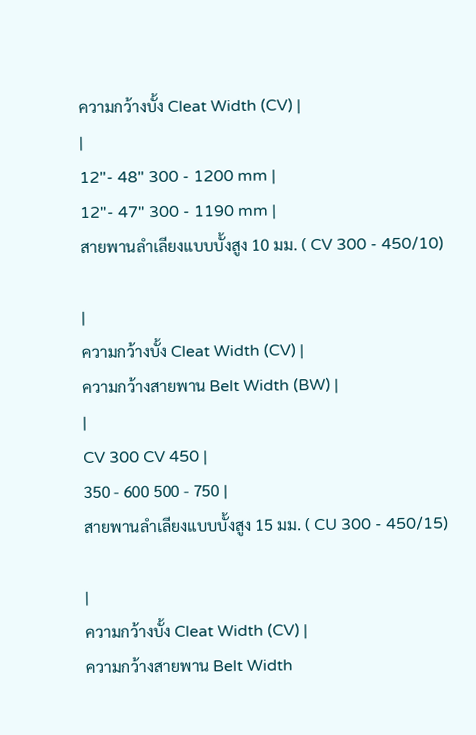ความกว้างบั้ง Cleat Width (CV) |
|
12"- 48" 300 - 1200 mm |
12"- 47" 300 - 1190 mm |
สายพานลำเลียงแบบบั้งสูง 10 มม. ( CV 300 - 450/10)

|
ความกว้างบั้ง Cleat Width (CV) |
ความกว้างสายพาน Belt Width (BW) |
|
CV 300 CV 450 |
350 - 600 500 - 750 |
สายพานลำเลียงแบบบั้งสูง 15 มม. ( CU 300 - 450/15)

|
ความกว้างบั้ง Cleat Width (CV) |
ความกว้างสายพาน Belt Width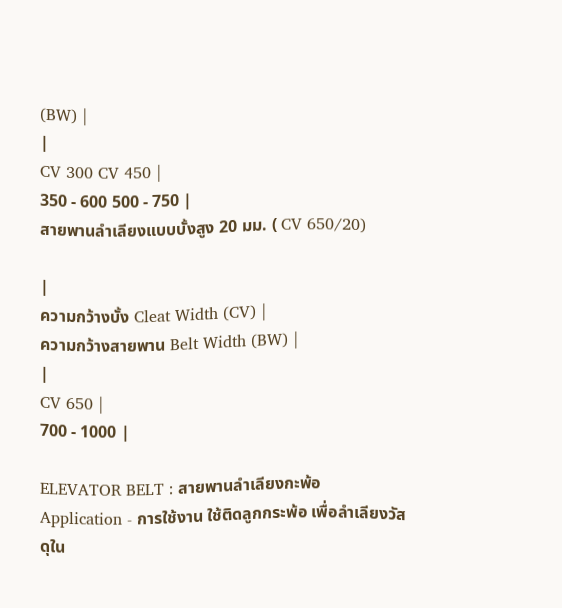(BW) |
|
CV 300 CV 450 |
350 - 600 500 - 750 |
สายพานลำเลียงแบบบั้งสูง 20 มม. ( CV 650/20)

|
ความกว้างบั้ง Cleat Width (CV) |
ความกว้างสายพาน Belt Width (BW) |
|
CV 650 |
700 - 1000 |

ELEVATOR BELT : สายพานลำเลียงกะพ้อ
Application - การใช้งาน ใช้ติดลูกกระพ้อ เพื่อลำเลียงวัสดุใน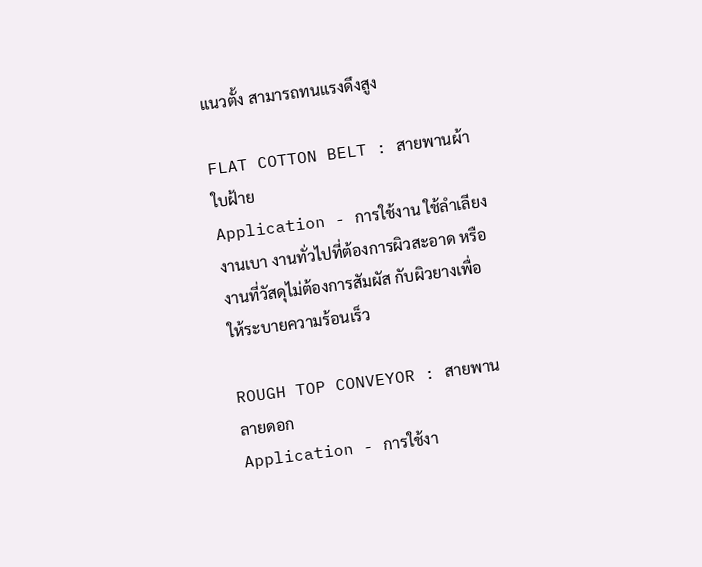แนวตั้ง สามารถทนแรงดึงสูง

FLAT COTTON BELT : สายพานผ้าใบฝ้าย
Application - การใช้งาน ใช้ลำเลียงงานเบา งานทั่วไปที่ต้องการผิวสะอาด หรืองานที่วัสดุไม่ต้องการสัมผัส กับผิวยางเพื่อให้ระบายความร้อนเร็ว

ROUGH TOP CONVEYOR : สายพานลายดอก
Application - การใช้งา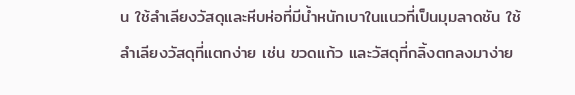น ใช้ลำเลียงวัสดุและหีบห่อที่มีน้ำหนักเบาในแนวที่เป็นมุมลาดชัน ใช้ลำเลียงวัสดุที่แตกง่าย เช่น ขวดแก้ว และวัสดุที่กลิ้งตกลงมาง่าย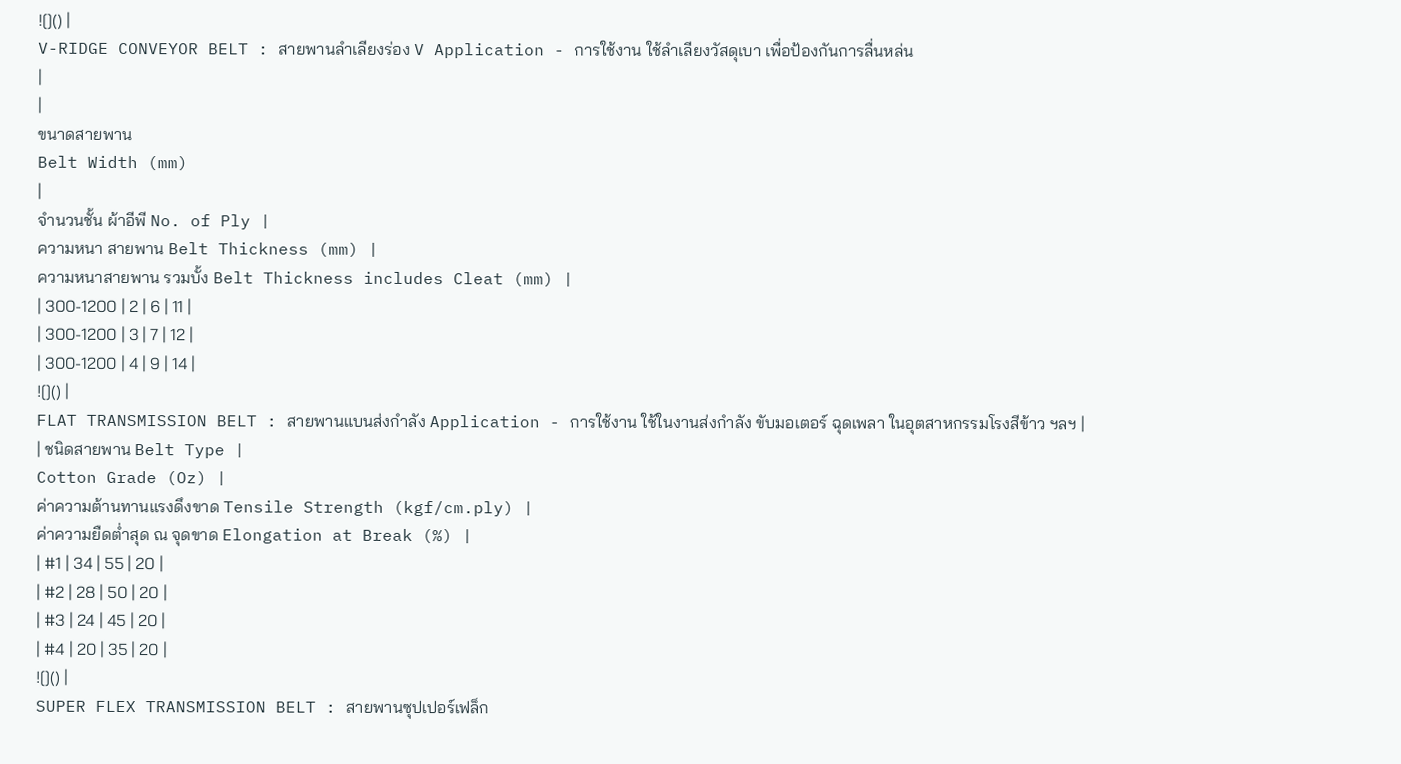![]() |
V-RIDGE CONVEYOR BELT : สายพานลำเลียงร่อง V Application - การใช้งาน ใช้ลำเลียงวัสดุเบา เพื่อป้องกันการลื่นหล่น
|
|
ขนาดสายพาน
Belt Width (mm)
|
จำนวนชั้น ผ้าอีพี No. of Ply |
ความหนา สายพาน Belt Thickness (mm) |
ความหนาสายพาน รวมบั้ง Belt Thickness includes Cleat (mm) |
| 300-1200 | 2 | 6 | 11 |
| 300-1200 | 3 | 7 | 12 |
| 300-1200 | 4 | 9 | 14 |
![]() |
FLAT TRANSMISSION BELT : สายพานแบนส่งกำลัง Application - การใช้งาน ใช้ในงานส่งกำลัง ขับมอเตอร์ ฉุดเพลา ในอุตสาหกรรมโรงสีข้าว ฯลฯ |
| ชนิดสายพาน Belt Type |
Cotton Grade (Oz) |
ค่าความต้านทานแรงดึงขาด Tensile Strength (kgf/cm.ply) |
ค่าความยืดต่ำสุด ณ จุดขาด Elongation at Break (%) |
| #1 | 34 | 55 | 20 |
| #2 | 28 | 50 | 20 |
| #3 | 24 | 45 | 20 |
| #4 | 20 | 35 | 20 |
![]() |
SUPER FLEX TRANSMISSION BELT : สายพานซุปเปอร์เฟล็ก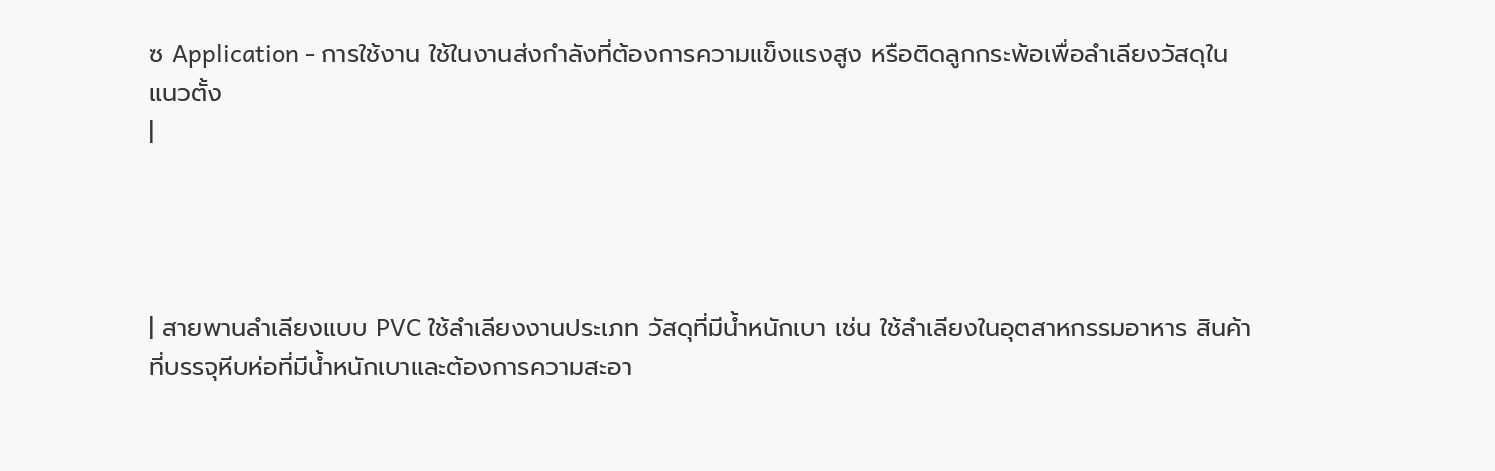ซ Application - การใช้งาน ใช้ในงานส่งกำลังที่ต้องการความแข็งแรงสูง หรือติดลูกกระพ้อเพื่อลำเลียงวัสดุในแนวตั้ง
|




| สายพานลำเลียงแบบ PVC ใช้ลำเลียงงานประเภท วัสดุที่มีน้ำหนักเบา เช่น ใช้ลำเลียงในอุตสาหกรรมอาหาร สินค้าที่บรรจุหีบห่อที่มีน้ำหนักเบาและต้องการความสะอา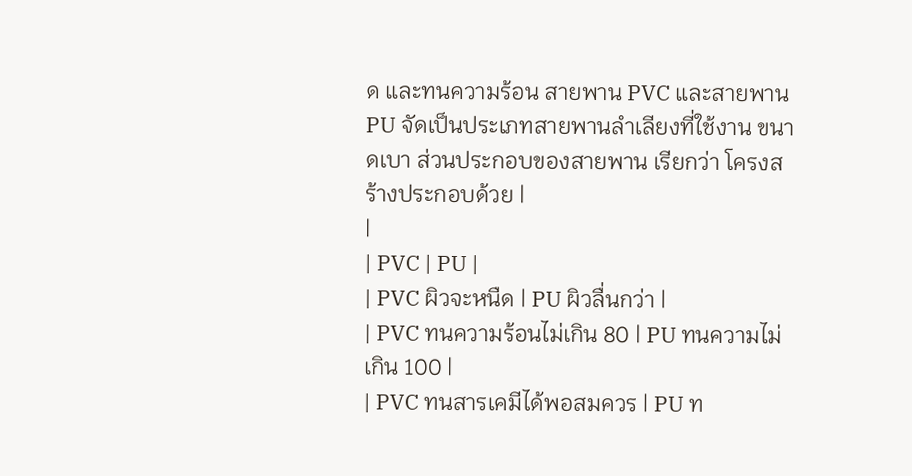ด และทนความร้อน สายพาน PVC และสายพาน PU จัดเป็นประเภทสายพานลำเลียงที่ใช้งาน ขนาดเบา ส่วนประกอบของสายพาน เรียกว่า โครงสร้างประกอบด้วย |
|
| PVC | PU |
| PVC ผิวจะหนืด | PU ผิวลื่นกว่า |
| PVC ทนความร้อนไม่เกิน 80 | PU ทนความไม่เกิน 100 |
| PVC ทนสารเคมีได้พอสมควร | PU ท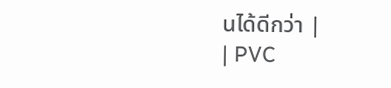นได้ดีกว่า |
| PVC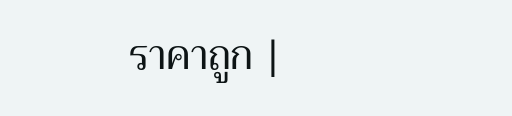ราคาถูก |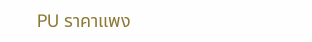PU ราคาแพง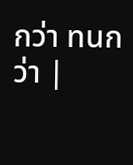กว่า ทนกว่า |